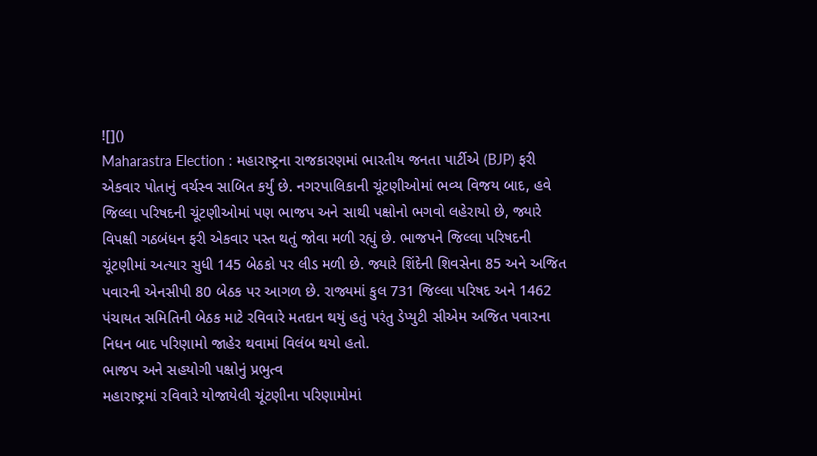![]()
Maharastra Election : મહારાષ્ટ્રના રાજકારણમાં ભારતીય જનતા પાર્ટીએ (BJP) ફરી એકવાર પોતાનું વર્ચસ્વ સાબિત કર્યું છે. નગરપાલિકાની ચૂંટણીઓમાં ભવ્ય વિજય બાદ, હવે જિલ્લા પરિષદની ચૂંટણીઓમાં પણ ભાજપ અને સાથી પક્ષોનો ભગવો લહેરાયો છે, જ્યારે વિપક્ષી ગઠબંધન ફરી એકવાર પસ્ત થતું જોવા મળી રહ્યું છે. ભાજપને જિલ્લા પરિષદની ચૂંટણીમાં અત્યાર સુધી 145 બેઠકો પર લીડ મળી છે. જ્યારે શિંદેની શિવસેના 85 અને અજિત પવારની એનસીપી 80 બેઠક પર આગળ છે. રાજ્યમાં કુલ 731 જિલ્લા પરિષદ અને 1462 પંચાયત સમિતિની બેઠક માટે રવિવારે મતદાન થયું હતું પરંતુ ડેપ્યુટી સીએમ અજિત પવારના નિધન બાદ પરિણામો જાહેર થવામાં વિલંબ થયો હતો.
ભાજપ અને સહયોગી પક્ષોનું પ્રભુત્વ
મહારાષ્ટ્રમાં રવિવારે યોજાયેલી ચૂંટણીના પરિણામોમાં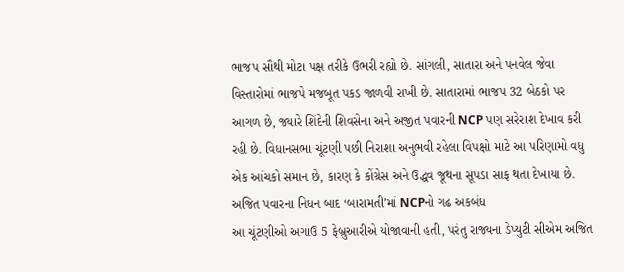ભાજપ સૌથી મોટા પક્ષ તરીકે ઉભરી રહ્યો છે. સાંગલી, સાતારા અને પનવેલ જેવા વિસ્તારોમાં ભાજપે મજબૂત પકડ જાળવી રાખી છે. સાતારામાં ભાજપ 32 બેઠકો પર આગળ છે, જ્યારે શિંદેની શિવસેના અને અજીત પવારની NCP પણ સરેરાશ દેખાવ કરી રહી છે. વિધાનસભા ચૂંટણી પછી નિરાશા અનુભવી રહેલા વિપક્ષો માટે આ પરિણામો વધુ એક આંચકો સમાન છે, કારણ કે કોંગ્રેસ અને ઉદ્ધવ જૂથના સૂપડા સાફ થતા દેખાયા છે.
અજિત પવારના નિધન બાદ ‘બારામતી’માં NCPનો ગઢ અકબંધ
આ ચૂંટણીઓ અગાઉ 5 ફેબ્રુઆરીએ યોજાવાની હતી, પરંતુ રાજ્યના ડેપ્યુટી સીએમ અજિત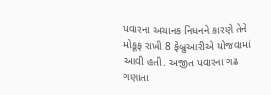પવારના અચાનક નિધનને કારણે તેને મોકૂફ રાખી 8 ફેબ્રુઆરીએ યોજવામાં આવી હતી. અજીત પવારના ગઢ ગણાતા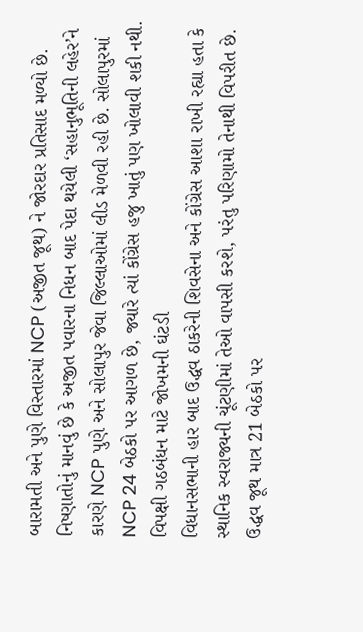બારામતી અને પુણે વિસ્તારમાં NCP (અજીત જૂથ) ને જોરદાર પ્રતિસાદ મળ્યો છે. નિષ્ણાતોનું માનવું છે કે અજીત પવારના નિધન બાદ પેદા થયેલી ‘સહાનુભૂતિની લહેર’ને કારણે NCP પુણે અને સોલાપુર જેવા જિલ્લાઓમાં લીડ મેળવી રહી છે. સોલાપુરમાં NCP 24 બેઠકો પર આગળ છે, જ્યારે ત્યાં કોંગ્રેસ હજુ ખાતું પણ ખોલાવી શકી નથી.
વિપક્ષી ગઠબંધન માટે જોખમની ઘંટડી
વિધાનસભાની હાર બાદ ઉદ્ધવ ઠાકરેની શિવસેના અને કોંગ્રેસ આશા રાખી રહ્યા હતા કે સ્થાનિક સ્વરાજ્યની ચૂંટણીમાં તેઓ વાપસી કરશે, પરંતુ પરિણામો તેનાથી વિપરીત છે. ઉદ્ધવ જૂથ માત્ર 21 બેઠકો પર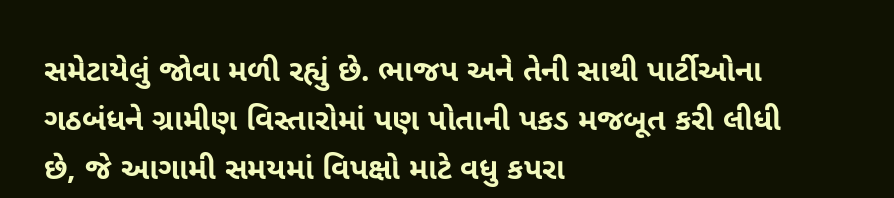સમેટાયેલું જોવા મળી રહ્યું છે. ભાજપ અને તેની સાથી પાર્ટીઓના ગઠબંધને ગ્રામીણ વિસ્તારોમાં પણ પોતાની પકડ મજબૂત કરી લીધી છે, જે આગામી સમયમાં વિપક્ષો માટે વધુ કપરા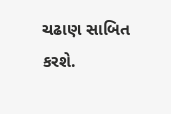ચઢાણ સાબિત કરશે.